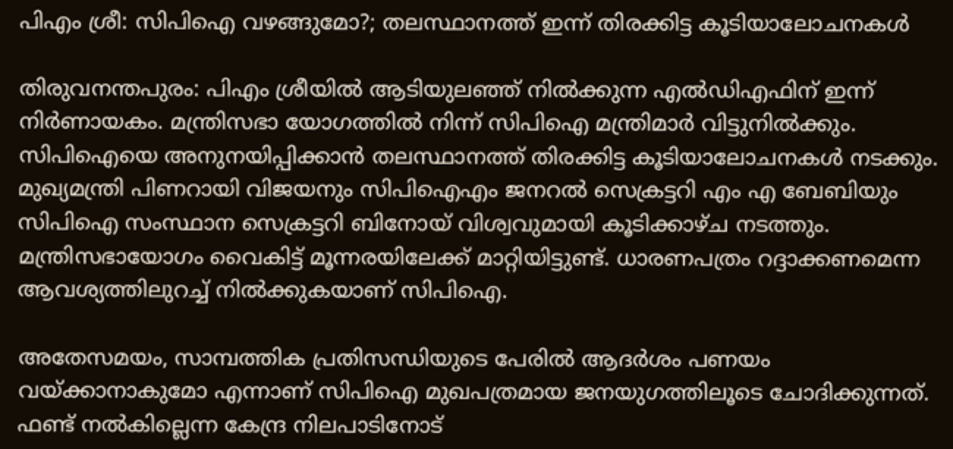പിഎം ശ്രീ: സിപിഐ വഴങ്ങുമോ?; തലസ്ഥാനത്ത് ഇന്ന് തിരക്കിട്ട കൂടിയാലോചനകള്‍

തിരുവനന്തപുരം: പിഎം ശ്രീയില്‍ ആടിയുലഞ്ഞ് നില്‍ക്കുന്ന എല്‍ഡിഎഫിന് ഇന്ന് നിര്‍ണായകം. മന്ത്രിസഭാ യോഗത്തില്‍ നിന്ന് സിപിഐ മന്ത്രിമാര്‍ വിട്ടുനില്‍ക്കും. സിപിഐയെ അനുനയിപ്പിക്കാന്‍ തലസ്ഥാനത്ത് തിരക്കിട്ട കൂടിയാലോചനകള്‍ നടക്കും. മുഖ്യമന്ത്രി പിണറായി വിജയനും സിപിഐഎം ജനറല്‍ സെക്രട്ടറി എം എ ബേബിയും സിപിഐ സംസ്ഥാന സെക്രട്ടറി ബിനോയ് വിശ്വവുമായി കൂടിക്കാഴ്ച നടത്തും. മന്ത്രിസഭായോഗം വൈകിട്ട് മൂന്നരയിലേക്ക് മാറ്റിയിട്ടുണ്ട്. ധാരണപത്രം റദ്ദാക്കണമെന്ന ആവശ്യത്തിലുറച്ച് നില്‍ക്കുകയാണ് സിപിഐ.

അതേസമയം, സാമ്പത്തിക പ്രതിസന്ധിയുടെ പേരില്‍ ആദര്‍ശം പണയം വയ്ക്കാനാകുമോ എന്നാണ് സിപിഐ മുഖപത്രമായ ജനയുഗത്തിലൂടെ ചോദിക്കുന്നത്. ഫണ്ട് നല്‍കില്ലെന്ന കേന്ദ്ര നിലപാടിനോട്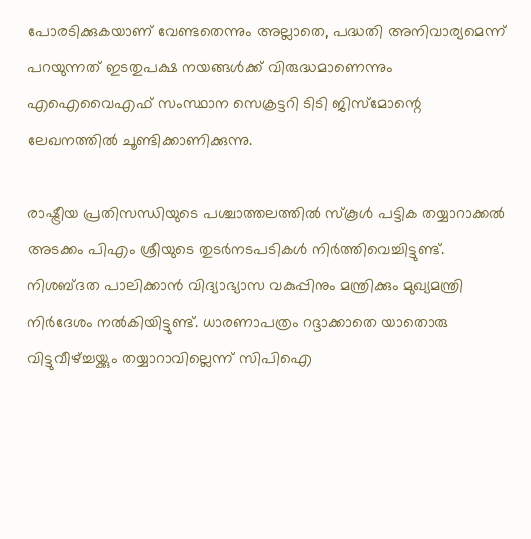പോരടിക്കുകയാണ് വേണ്ടതെന്നും അല്ലാതെ, പദ്ധതി അനിവാര്യമെന്ന് പറയുന്നത് ഇടതുപക്ഷ നയങ്ങള്‍ക്ക് വിരുദ്ധമാണെന്നും എഐവൈഎഫ് സംസ്ഥാന സെക്രട്ടറി ടിടി ജിസ്‌മോന്റെ ലേഖനത്തില്‍ ചൂണ്ടിക്കാണിക്കുന്നു.

രാഷ്ട്രീയ പ്രതിസന്ധിയുടെ പശ്ചാത്തലത്തില്‍ സ്‌കൂള്‍ പട്ടിക തയ്യാറാക്കല്‍ അടക്കം പിഎം ശ്രീയുടെ തുടര്‍നടപടികള്‍ നിര്‍ത്തിവെച്ചിട്ടുണ്ട്. നിശബ്ദത പാലിക്കാന്‍ വിദ്യാഭ്യാസ വകുപ്പിനും മന്ത്രിക്കും മുഖ്യമന്ത്രി നിര്‍ദേശം നല്‍കിയിട്ടുണ്ട്. ധാരണാപത്രം റദ്ദാക്കാതെ യാതൊരു വിട്ടുവീഴ്ച്ചയ്ക്കും തയ്യാറാവില്ലെന്ന് സിപിഐ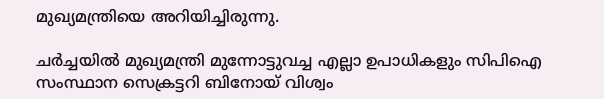മുഖ്യമന്ത്രിയെ അറിയിച്ചിരുന്നു.

ചര്‍ച്ചയില്‍ മുഖ്യമന്ത്രി മുന്നോട്ടുവച്ച എല്ലാ ഉപാധികളും സിപിഐ സംസ്ഥാന സെക്രട്ടറി ബിനോയ് വിശ്വം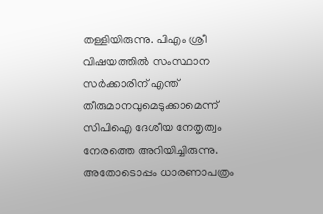തള്ളിയിരുന്നു. പിഎം ശ്രീ വിഷയത്തില്‍ സംസ്ഥാന സര്‍ക്കാരിന് എന്ത് തീരുമാനവുമെടുക്കാമെന്ന് സിപിഐ ദേശീയ നേതൃത്വം നേരത്തെ അറിയിച്ചിരുന്നു. അതോടൊപ്പം ധാരണാപത്രം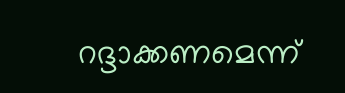റദ്ദാക്കണമെന്ന്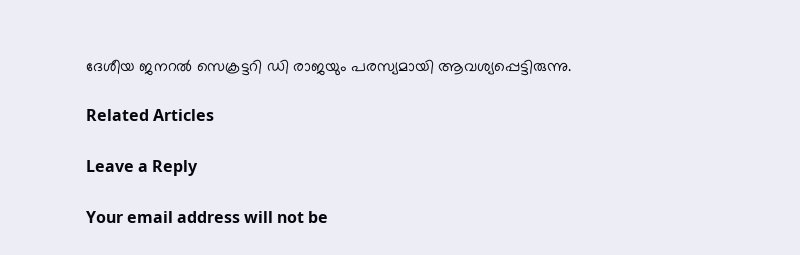ദേശീയ ജനറല്‍ സെക്രട്ടറി ഡി രാജയും പരസ്യമായി ആവശ്യപ്പെട്ടിരുന്നു.

Related Articles

Leave a Reply

Your email address will not be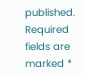published. Required fields are marked *